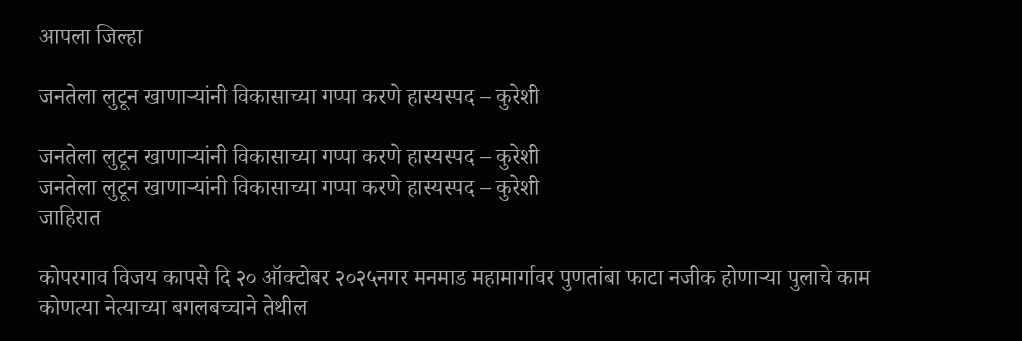आपला जिल्हा

जनतेला लुटून खाणाऱ्यांनी विकासाच्या गप्पा करणे हास्यस्पद – कुरेशी

जनतेला लुटून खाणाऱ्यांनी विकासाच्या गप्पा करणे हास्यस्पद – कुरेशी
जनतेला लुटून खाणाऱ्यांनी विकासाच्या गप्पा करणे हास्यस्पद – कुरेशी
जाहिरात

कोपरगाव विजय कापसे दि २० ऑक्टोबर २०२५नगर मनमाड महामार्गावर पुणतांबा फाटा नजीक होणाऱ्या पुलाचे काम कोणत्या नेत्याच्या बगलबच्चाने तेथील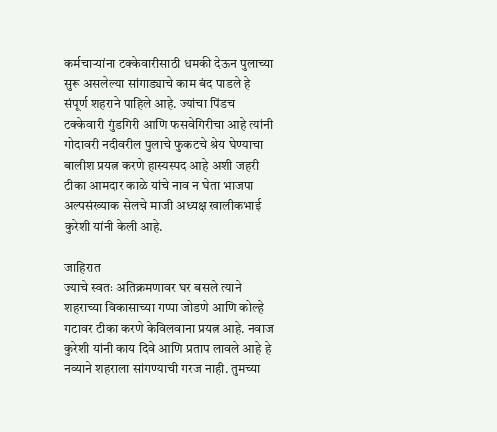कर्मचाऱ्यांना टक्केवारीसाठी धमकी देऊन पुलाच्या सुरू असलेल्या सांगाड्याचे काम बंद पाडले हे संपूर्ण शहराने पाहिले आहे. ज्यांचा पिंडच टक्केवारी गुंडगिरी आणि फसवेगिरीचा आहे त्यांनी गोदावरी नदीवरील पुलाचे फुकटचे श्रेय घेण्याचा बालीश प्रयत्न करणे हास्यस्पद आहे अशी जहरी टीका आमदार काळे यांचे नाव न घेता भाजपा अल्पसंख्याक सेलचे माजी अध्यक्ष खालीकभाई कुरेशी यांनी केली आहे.

जाहिरात
ज्याचे स्वतः अतिक्रमणावर घर बसले त्याने शहराच्या विकासाच्या गप्पा जोडणे आणि कोल्हे गटावर टीका करणे केविलवाना प्रयत्न आहे. नवाज कुरेशी यांनी काय दिवे आणि प्रताप लावले आहे हे नव्याने शहराला सांगण्याची गरज नाही. तुमच्या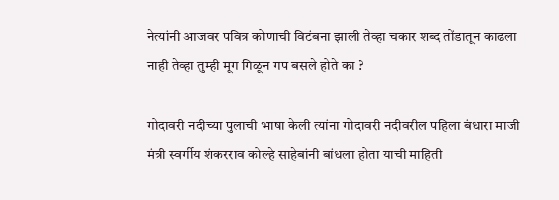नेत्यांनी आजवर पवित्र कोणाची विटंबना झाली तेव्हा चकार शब्द तोंडातून काढला नाही तेव्हा तुम्ही मूग गिळून गप बसले होते का ?

गोदावरी नदीच्या पुलाची भाषा केली त्यांना गोदावरी नदीवरील पहिला बंधारा माजी मंत्री स्वर्गीय शंकरराव कोल्हे साहेबांनी बांधला होता याची माहिती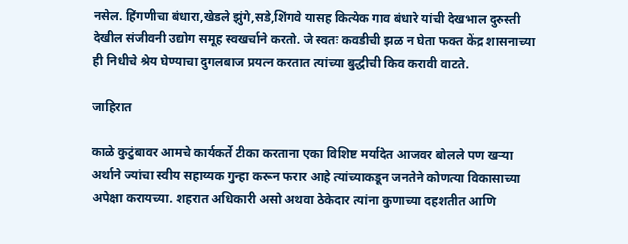नसेल. हिंगणीचा बंधारा,खेडले झुंगे,सडे,शिंगवे यासह कित्येक गाव बंधारे यांची देखभाल दुरुस्ती देखील संजीवनी उद्योग समूह स्वखर्चाने करतो. जे स्वतः कवडीची झळ न घेता फक्त केंद्र शासनाच्या ही निधीचे श्रेय घेण्याचा दुगलबाज प्रयत्न करतात त्यांच्या बुद्धीची किव करावी वाटते.

जाहिरात

काळे कुटुंबावर आमचे कार्यकर्ते टीका करताना एका विशिष्ट मर्यादेत आजवर बोलले पण खऱ्या अर्थाने ज्यांचा स्वीय सहाय्यक गुन्हा करून फरार आहे त्यांच्याकडून जनतेने कोणत्या विकासाच्या अपेक्षा करायच्या. शहरात अधिकारी असो अथवा ठेकेदार त्यांना कुणाच्या दहशतीत आणि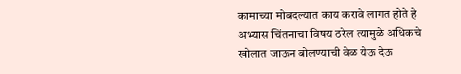कामाच्या मोबदल्यात काय करावे लागत होते हे अभ्यास चिंतनाचा विषय ठरेल त्यामुळे अधिकचे खोलात जाऊन बोलण्याची वेळ येऊ देऊ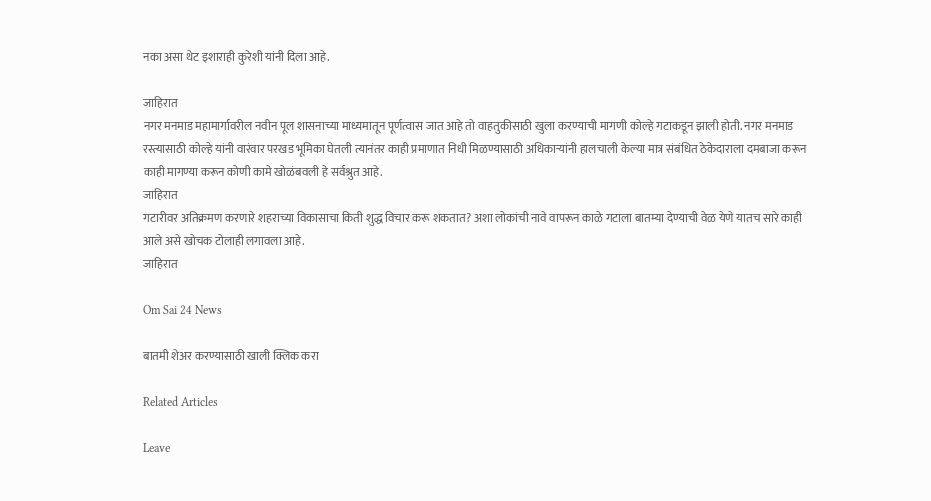नका असा थेट इशाराही कुरेशी यांनी दिला आहे.

जाहिरात
नगर मनमाड महामार्गावरील नवीन पूल शासनाच्या माध्यमातून पूर्णत्वास जात आहे तो वाहतुकीसाठी खुला करण्याची मागणी कोल्हे गटाकडून झाली होती. नगर मनमाड रस्त्यासाठी कोल्हे यांनी वारंवार परखड भूमिका घेतली त्यानंतर काही प्रमाणात निधी मिळण्यासाठी अधिकाऱ्यांनी हालचाली केल्या मात्र संबंधित ठेकेदाराला दमबाजा करून काही मागण्या करून कोणी कामे खोळंबवली हे सर्वश्रुत आहे.
जाहिरात
गटारीवर अतिक्रमण करणारे शहराच्या विकासाचा किती शुद्ध विचार करू शकतात? अशा लोकांची नावे वापरून काळे गटाला बातम्या देण्याची वेळ येणे यातच सारे काही आले असे खोचक टोलाही लगावला आहे.
जाहिरात

Om Sai 24 News

बातमी शेअर करण्यासाठी खाली क्लिक करा

Related Articles

Leave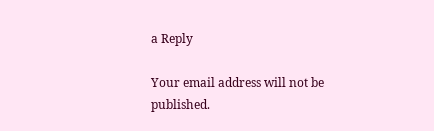a Reply

Your email address will not be published.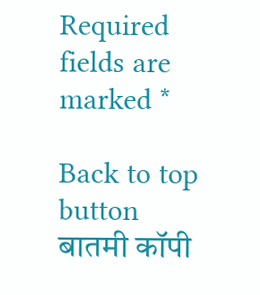Required fields are marked *

Back to top button
बातमी कॉपी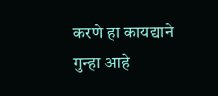करणे हा कायद्याने गुन्हा आहे